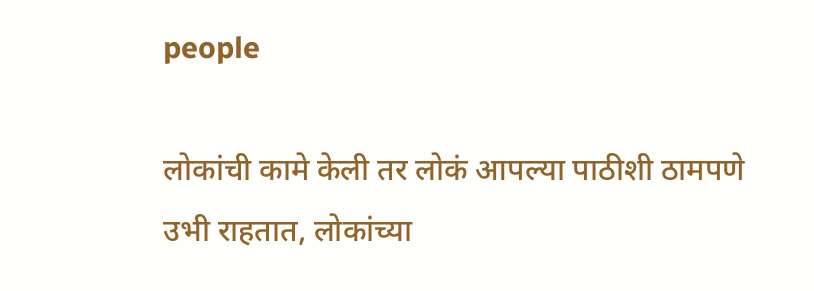people

लोकांची कामे केली तर लोकं आपल्या पाठीशी ठामपणे उभी राहतात, लोकांच्या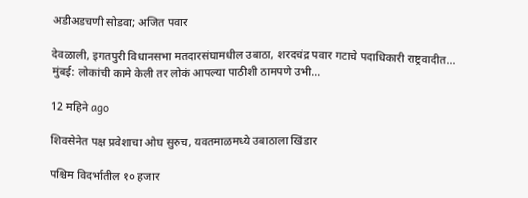अडीअडचणी सोडवा; अजित पवार

देवळाली, इगतपुरी विधानसभा मतदारसंघामधील उबाठा, शरदचंद्र पवार गटाचे पदाधिकारी राष्ट्रवादीत... मुंबई: लोकांची कामे केली तर लोकं आपल्या पाठीशी ठामपणे उभी…

12 महिने ago

शिवसेनेत पक्ष प्रवेशाचा ओघ सुरुच, यवतमाळमध्ये उबाठाला खिंडार

पश्चिम विदर्भातील १० हजार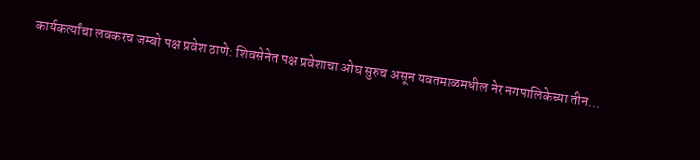कार्यकर्त्यांचा लवकरच जम्बो पक्ष प्रवेश ठाणे: शिवसेनेत पक्ष प्रवेशाचा ओघ सुरुच असून यवतमाळमधील नेर नगपालिकेच्या तीन…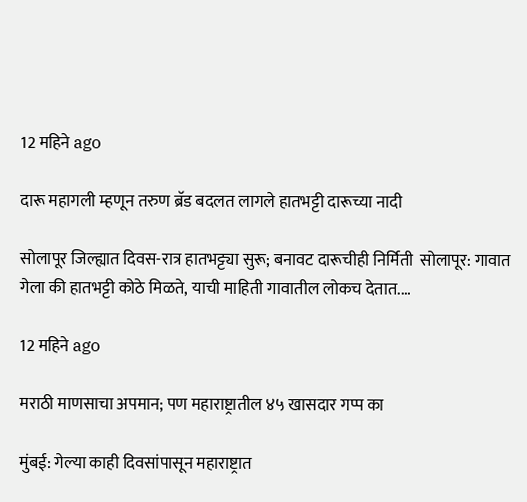12 महिने ago

दारू महागली म्हणून तरुण ब्रॅड बदलत लागले हातभट्टी दारूच्या नादी

सोलापूर जिल्ह्यात दिवस-रात्र हातभट्ट्या सुरू; बनावट दारूचीही निर्मिती  सोलापूर: गावात गेला की हातभट्टी कोठे मिळते, याची माहिती गावातील लोकच देतात.…

12 महिने ago

मराठी माणसाचा अपमान; पण महाराष्ट्रातील ४५ खासदार गप्प का

मुंबई: गेल्या काही दिवसांपासून महाराष्ट्रात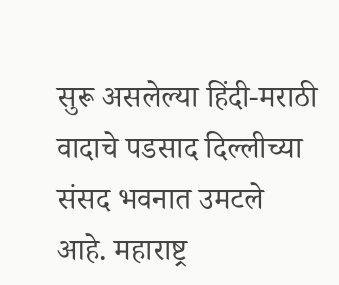सुरू असलेल्या हिंदी-मराठी वादाचे पडसाद दिल्लीच्या संसद भवनात उमटले आहे. महाराष्ट्र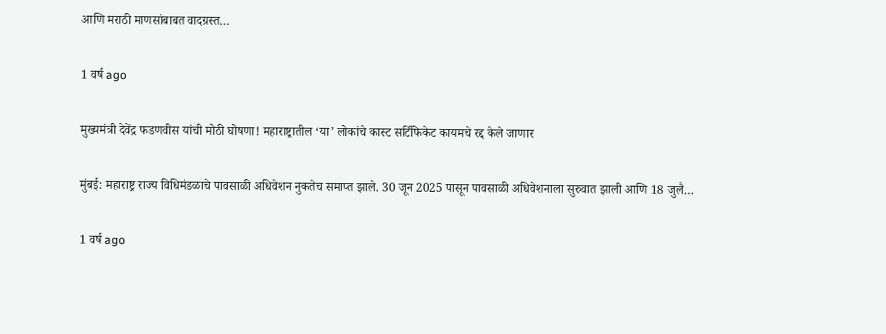आणि मराठी माणसांबाबत वादग्रस्त…

1 वर्ष ago

मुख्यमंत्री देवेंद्र फडणवीस यांची मोठी घोषणा! महाराष्ट्रातील ‘या’ लोकांचे कास्ट सर्टिफिकेट कायमचे रद्द केले जाणार

मुंबई: महाराष्ट्र राज्य विधिमंडळाचे पावसाळी अधिवेशन नुकतेच समाप्त झाले. 30 जून 2025 पासून पावसाळी अधिवेशनाला सुरुवात झाली आणि 18 जुलै…

1 वर्ष ago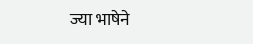ज्या भाषेने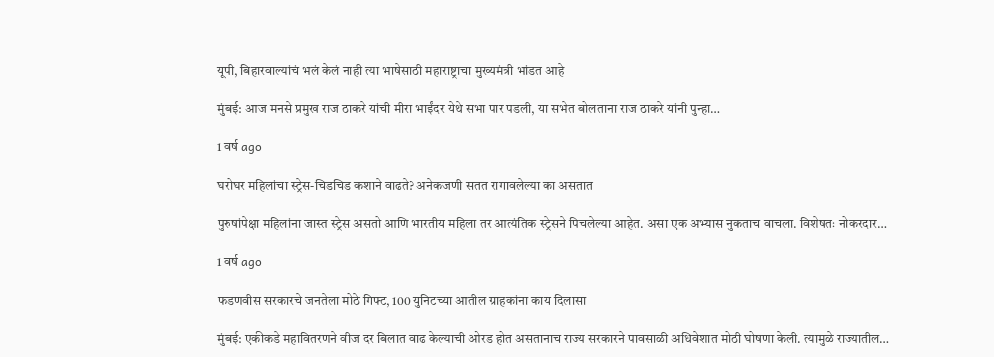यूपी, बिहारवाल्यांचं भलं केलं नाही त्या भाषेसाठी महाराष्ट्राचा मुख्यमंत्री भांडत आहे

मुंबई: आज मनसे प्रमुख राज ठाकरे यांची मीरा भाईंदर येथे सभा पार पडली, या सभेत बोलताना राज ठाकरे यांनी पुन्हा…

1 वर्ष ago

घरोघर महिलांचा स्ट्रेस-चिडचिड कशाने वाढते? अनेकजणी सतत रागावलेल्या का असतात

पुरुषांपेक्षा महिलांना जास्त स्ट्रेस असतो आणि भारतीय महिला तर आत्यंतिक स्ट्रेसने पिचलेल्या आहेत. असा एक अभ्यास नुकताच वाचला. विशेषतः नोकरदार…

1 वर्ष ago

फडणवीस सरकारचे जनतेला मोठे गिफ्ट, 100 युनिटच्या आतील ग्राहकांना काय दिलासा

मुंबई: एकीकडे महावितरणने वीज दर बिलात वाढ केल्याची ओरड होत असतानाच राज्य सरकारने पावसाळी अधिवेशात मोठी घोषणा केली. त्यामुळे राज्यातील…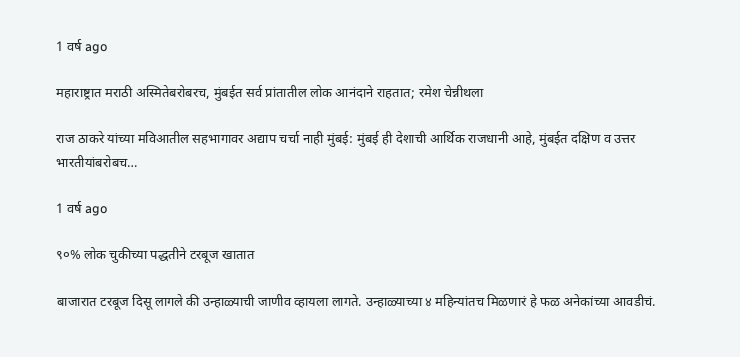1 वर्ष ago

महाराष्ट्रात मराठी अस्मितेबरोबरच, मुंबईत सर्व प्रांतातील लोक आनंदाने राहतात; रमेश चेन्नीथला

राज ठाकरे यांच्या मविआतील सहभागावर अद्याप चर्चा नाही मुंबई: मुंबई ही देशाची आर्थिक राजधानी आहे, मुंबईत दक्षिण व उत्तर भारतीयांबरोबच…

1 वर्ष ago

९०% लोक चुकीच्या पद्धतीने टरबूज खातात

बाजारात टरबूज दिसू लागले की उन्हाळ्याची जाणीव व्हायला लागते. उन्हाळ्याच्या ४ महिन्यांतच मिळणारं हे फळ अनेकांच्या आवडीचं.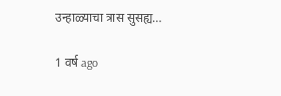उन्हाळ्याचा त्रास सुसह्य…

1 वर्ष ago